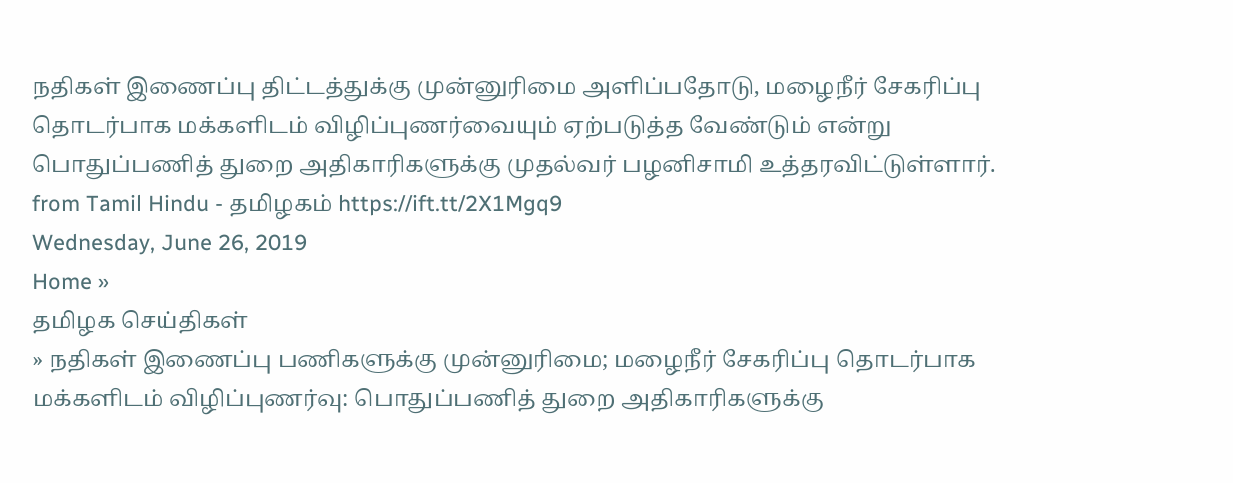நதிகள் இணைப்பு திட்டத்துக்கு முன்னுரிமை அளிப்பதோடு, மழைநீர் சேகரிப்பு தொடர்பாக மக்களிடம் விழிப்புணர்வையும் ஏற்படுத்த வேண்டும் என்று பொதுப்பணித் துறை அதிகாரிகளுக்கு முதல்வர் பழனிசாமி உத்தரவிட்டுள்ளார்.
from Tamil Hindu - தமிழகம் https://ift.tt/2X1Mgq9
Wednesday, June 26, 2019
Home »
தமிழக செய்திகள்
» நதிகள் இணைப்பு பணிகளுக்கு முன்னுரிமை; மழைநீர் சேகரிப்பு தொடர்பாக மக்களிடம் விழிப்புணர்வு: பொதுப்பணித் துறை அதிகாரிகளுக்கு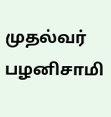முதல்வர் பழனிசாமி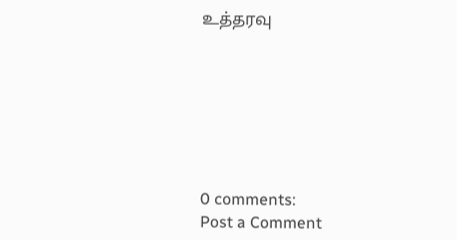உத்தரவு







0 comments:
Post a Comment